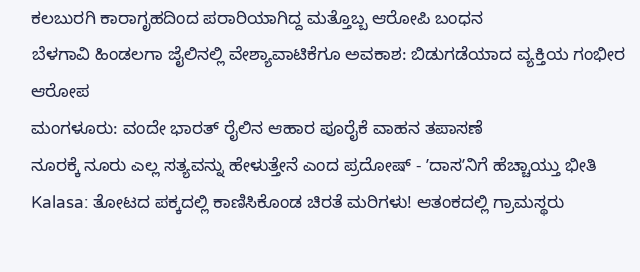ಕಲಬುರಗಿ ಕಾರಾಗೃಹದಿಂದ ಪರಾರಿಯಾಗಿದ್ದ ಮತ್ತೊಬ್ಬ ಆರೋಪಿ ಬಂಧನ
ಬೆಳಗಾವಿ ಹಿಂಡಲಗಾ ಜೈಲಿನಲ್ಲಿ ವೇಶ್ಯಾವಾಟಿಕೆಗೂ ಅವಕಾಶ: ಬಿಡುಗಡೆಯಾದ ವ್ಯಕ್ತಿಯ ಗಂಭೀರ ಆರೋಪ
ಮಂಗಳೂರು: ವಂದೇ ಭಾರತ್ ರೈಲಿನ ಆಹಾರ ಪೂರೈಕೆ ವಾಹನ ತಪಾಸಣೆ
ನೂರಕ್ಕೆ ನೂರು ಎಲ್ಲ ಸತ್ಯವನ್ನು ಹೇಳುತ್ತೇನೆ ಎಂದ ಪ್ರದೋಷ್ - ʼದಾಸʼನಿಗೆ ಹೆಚ್ಚಾಯ್ತು ಭೀತಿ
Kalasa: ತೋಟದ ಪಕ್ಕದಲ್ಲಿ ಕಾಣಿಸಿಕೊಂಡ ಚಿರತೆ ಮರಿಗಳು! ಆತಂಕದಲ್ಲಿ ಗ್ರಾಮಸ್ಥರು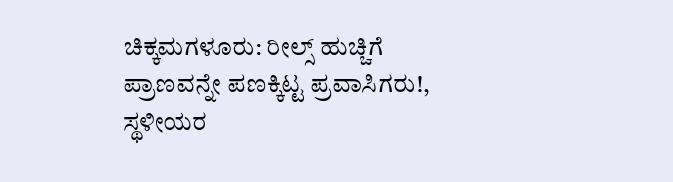ಚಿಕ್ಕಮಗಳೂರು: ರೀಲ್ಸ್ ಹುಚ್ಚಿಗೆ ಪ್ರಾಣವನ್ನೇ ಪಣಕ್ಕಿಟ್ಟ ಪ್ರವಾಸಿಗರು!, ಸ್ಥಳೀಯರ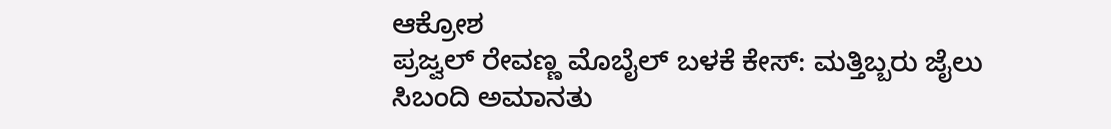ಆಕ್ರೋಶ
ಪ್ರಜ್ವಲ್ ರೇವಣ್ಣ ಮೊಬೈಲ್ ಬಳಕೆ ಕೇಸ್: ಮತ್ತಿಬ್ಬರು ಜೈಲು ಸಿಬಂದಿ ಅಮಾನತು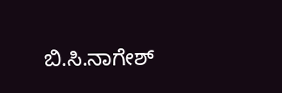ಬಿ.ಸಿ.ನಾಗೇಶ್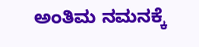ಅಂತಿಮ ನಮನಕ್ಕೆ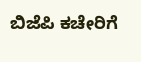ಬಿಜೆಪಿ ಕಚೇರಿಗೆ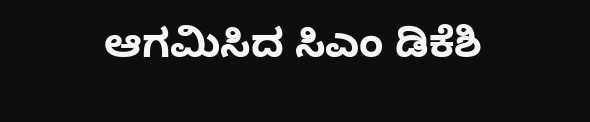ಆಗಮಿಸಿದ ಸಿಎಂ ಡಿಕೆಶಿ